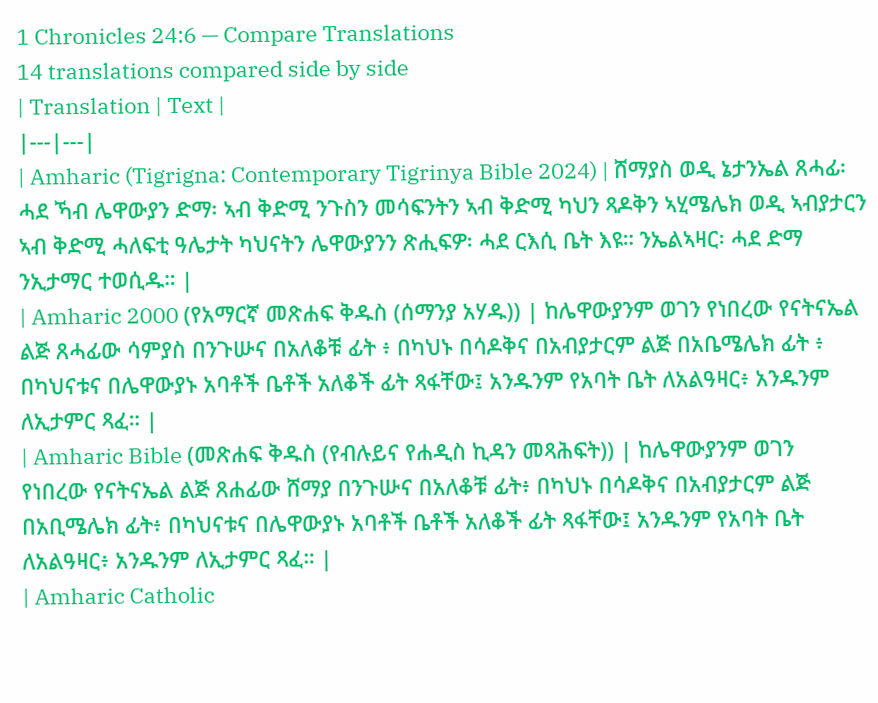1 Chronicles 24:6 — Compare Translations
14 translations compared side by side
| Translation | Text |
|---|---|
| Amharic (Tigrigna: Contemporary Tigrinya Bible 2024) | ሸማያስ ወዲ ኔታንኤል ጸሓፊ፡ ሓደ ኻብ ሌዋውያን ድማ፡ ኣብ ቅድሚ ንጉስን መሳፍንትን ኣብ ቅድሚ ካህን ጻዶቅን ኣሂሜሌክ ወዲ ኣብያታርን ኣብ ቅድሚ ሓለፍቲ ዓሌታት ካህናትን ሌዋውያንን ጽሒፍዎ፡ ሓደ ርእሲ ቤት እዩ። ንኤልኣዛር፡ ሓደ ድማ ንኢታማር ተወሲዱ። |
| Amharic 2000 (የአማርኛ መጽሐፍ ቅዱስ (ሰማንያ አሃዱ)) | ከሌዋውያንም ወገን የነበረው የናትናኤል ልጅ ጸሓፊው ሳምያስ በንጉሡና በአለቆቹ ፊት ፥ በካህኑ በሳዶቅና በአብያታርም ልጅ በአቤሜሌክ ፊት ፥ በካህናቱና በሌዋውያኑ አባቶች ቤቶች አለቆች ፊት ጻፋቸው፤ አንዱንም የአባት ቤት ለአልዓዛር፥ አንዱንም ለኢታምር ጻፈ። |
| Amharic Bible (መጽሐፍ ቅዱስ (የብሉይና የሐዲስ ኪዳን መጻሕፍት)) | ከሌዋውያንም ወገን የነበረው የናትናኤል ልጅ ጸሐፊው ሸማያ በንጉሡና በአለቆቹ ፊት፥ በካህኑ በሳዶቅና በአብያታርም ልጅ በአቢሜሌክ ፊት፥ በካህናቱና በሌዋውያኑ አባቶች ቤቶች አለቆች ፊት ጻፋቸው፤ አንዱንም የአባት ቤት ለአልዓዛር፥ አንዱንም ለኢታምር ጻፈ። |
| Amharic Catholic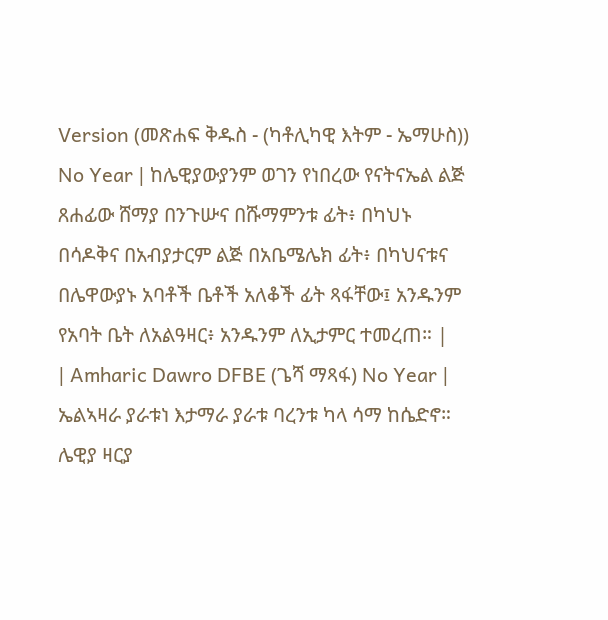Version (መጽሐፍ ቅዱስ - (ካቶሊካዊ እትም - ኤማሁስ)) No Year | ከሌዊያውያንም ወገን የነበረው የናትናኤል ልጅ ጸሐፊው ሸማያ በንጉሡና በሹማምንቱ ፊት፥ በካህኑ በሳዶቅና በአብያታርም ልጅ በአቤሜሌክ ፊት፥ በካህናቱና በሌዋውያኑ አባቶች ቤቶች አለቆች ፊት ጻፋቸው፤ አንዱንም የአባት ቤት ለአልዓዛር፥ አንዱንም ለኢታምር ተመረጠ። |
| Amharic Dawro DFBE (ጌሻ ማጻፋ) No Year | ኤልኣዛራ ያራቱነ እታማራ ያራቱ ባረንቱ ካላ ሳማ ከሴድኖ። ሌዊያ ዛርያ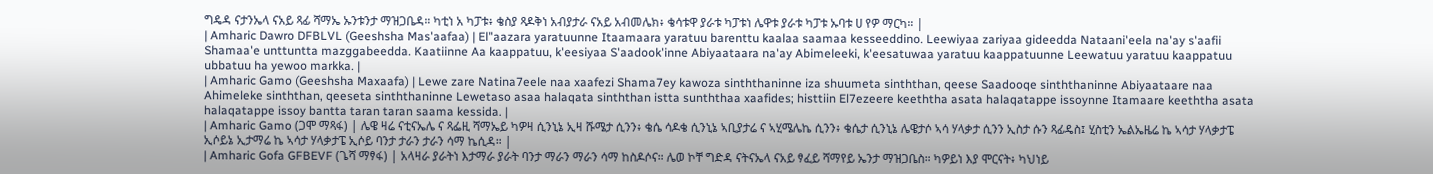ግዴዳ ናታንኤላ ናአይ ጻፊ ሻማኤ ኡንቱንታ ማዝጋቤዳ። ካቲነ አ ካፓቱ፥ ቄስያ ጻዶቅነ አብያታራ ናአይ አብመሌክ፥ ቄሳቱዋ ያራቱ ካፓቱነ ሌዋቱ ያራቱ ካፓቱ ኡባቱ ሀ የዎ ማርካ። |
| Amharic Dawro DFBLVL (Geeshsha Mas'aafaa) | El"aazara yaratuunne Itaamaara yaratuu barenttu kaalaa saamaa kesseeddino. Leewiyaa zariyaa gideedda Nataani'eela na'ay s'aafii Shamaa'e unttuntta mazggabeedda. Kaatiinne Aa kaappatuu, k'eesiyaa S'aadook'inne Abiyaataara na'ay Abimeleeki, k'eesatuwaa yaratuu kaappatuunne Leewatuu yaratuu kaappatuu ubbatuu ha yewoo markka. |
| Amharic Gamo (Geeshsha Maxaafa) | Lewe zare Natina7eele naa xaafezi Shama7ey kawoza sinththaninne iza shuumeta sinththan, qeese Saadooqe sinththaninne Abiyaataare naa Ahimeleke sinththan, qeeseta sinththaninne Lewetaso asaa halaqata sinththan istta sunththaa xaafides; histtiin El7ezeere keeththa asata halaqatappe issoynne Itamaare keeththa asata halaqatappe issoy bantta taran taran saama kessida. |
| Amharic Gamo (ጋሞ ማጻፋ) | ሌዌ ዛሬ ናቲናኤሌ ና ጻፌዚ ሻማኤይ ካዎዛ ሲንኒኔ ኢዛ ሹሜታ ሲንን፥ ቄሴ ሳዶቄ ሲንኒኔ ኣቢያታሬ ና ኣሂሜሌኬ ሲንን፥ ቄሴታ ሲንኒኔ ሌዌታሶ ኣሳ ሃላቃታ ሲንን ኢስታ ሱን ጻፊዴስ፤ ሂስቲን ኤልኤዜሬ ኬ ኣሳታ ሃላቃታፔ ኢሶይኔ ኢታማሬ ኬ ኣሳታ ሃላቃታፔ ኢሶይ ባንታ ታራን ታራን ሳማ ኬሲዳ። |
| Amharic Gofa GFBEVF (ጌሻ ማፃፋ) | አላዛራ ያራትነ እታማራ ያራት ባንታ ማራን ማራን ሳማ ከስዶሶና። ሌወ ኮቸ ግድዳ ናትናኤላ ናአይ ፃፈይ ሻማየይ ኤንታ ማዝጋቤስ። ካዎይነ እያ ሞርናት፥ ካህነይ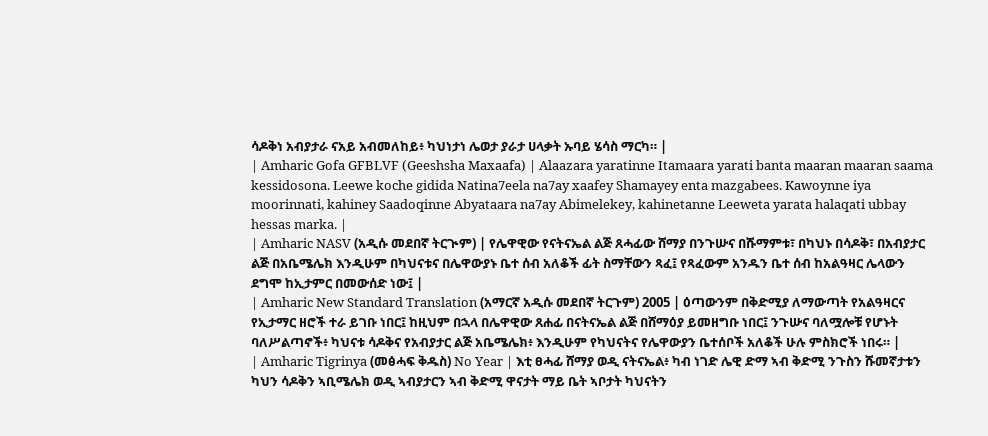ሳዶቅነ አብያታራ ናአይ አብመለከይ፥ ካህነታነ ሌወታ ያራታ ሀላቃት ኡባይ ሄሳስ ማርካ። |
| Amharic Gofa GFBLVF (Geeshsha Maxaafa) | Alaazara yaratinne Itamaara yarati banta maaran maaran saama kessidosona. Leewe koche gidida Natina7eela na7ay xaafey Shamayey enta mazgabees. Kawoynne iya moorinnati, kahiney Saadoqinne Abyataara na7ay Abimelekey, kahinetanne Leeweta yarata halaqati ubbay hessas marka. |
| Amharic NASV (አዲሱ መደበኛ ትርጒም) | የሌዋዊው የናትናኤል ልጅ ጸሓፊው ሸማያ በንጉሡና በሹማምቱ፣ በካህኑ በሳዶቅ፣ በአብያታር ልጅ በአቤሜሌክ እንዲሁም በካህናቱና በሌዋውያኑ ቤተ ሰብ አለቆች ፊት ስማቸውን ጻፈ፤ የጻፈውም አንዱን ቤተ ሰብ ከአልዓዛር ሌላውን ደግሞ ከኢታምር በመውሰድ ነው፤ |
| Amharic New Standard Translation (አማርኛ አዲሱ መደበኛ ትርጉም) 2005 | ዕጣውንም በቅድሚያ ለማውጣት የአልዓዛርና የኢታማር ዘሮች ተራ ይገቡ ነበር፤ ከዚህም በኋላ በሌዋዊው ጸሐፊ በናትናኤል ልጅ በሸማዕያ ይመዘግቡ ነበር፤ ንጉሡና ባለሟሎቹ የሆኑት ባለሥልጣኖች፥ ካህናቱ ሳዶቅና የአብያታር ልጅ አቤሜሌክ፥ እንዲሁም የካህናትና የሌዋውያን ቤተሰቦች አለቆች ሁሉ ምስክሮች ነበሩ። |
| Amharic Tigrinya (መፅሓፍ ቅዱስ) No Year | እቲ ፀሓፊ ሸማያ ወዲ ናትናኤል፥ ካብ ነገድ ሌዊ ድማ ኣብ ቅድሚ ንጉስን ሹመኛታቱን ካህን ሳዶቅን ኣቢሜሌክ ወዲ ኣብያታርን ኣብ ቅድሚ ዋናታት ማይ ቤት ኣቦታት ካህናትን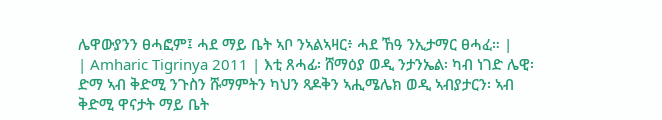ሌዋውያንን ፀሓፎም፤ ሓደ ማይ ቤት ኣቦ ንኣልኣዛር፥ ሓደ ኸዓ ንኢታማር ፀሓፈ። |
| Amharic Tigrinya 2011 | እቲ ጸሓፊ፡ ሸማዕያ ወዲ ንታንኤል፡ ካብ ነገድ ሌዊ፡ ድማ ኣብ ቅድሚ ንጉስን ሹማምትን ካህን ጻዶቅን ኣሒሜሌክ ወዲ ኣብያታርን፡ ኣብ ቅድሚ ዋናታት ማይ ቤት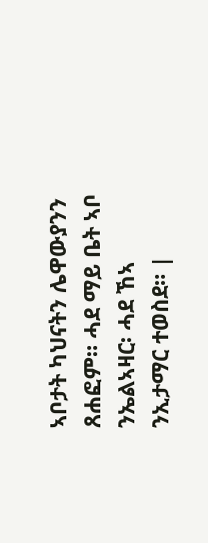ኣቦታት ካህናትን ሌዋውያንን ጸሐፎም። ሓደ ማይ ቤት ኣቦ ንኤልኣዛር፡ ሓደ ኸኣ ንኢታማር ተወስደ። |